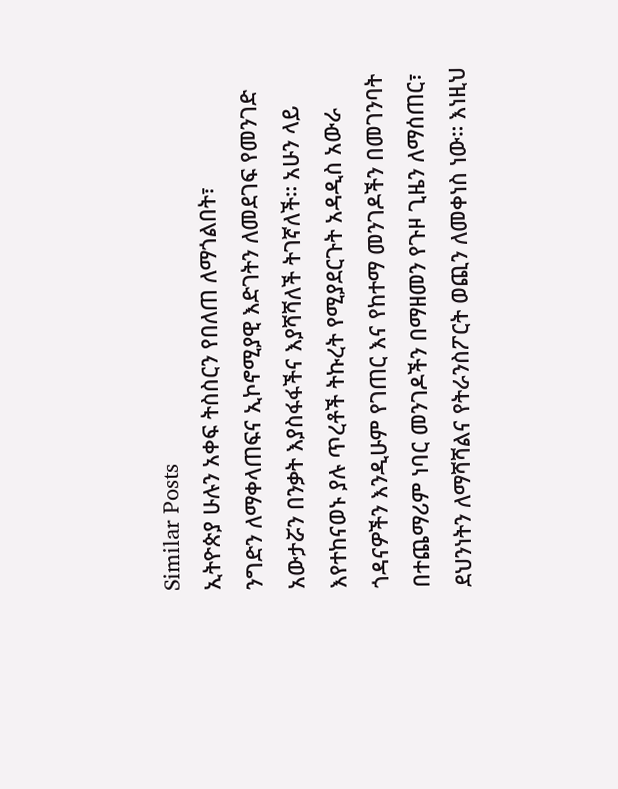Similar Posts
ኢትዮጵያ ሁሉን አቀፍ ትስስርን የበለጠ ለማጎልበት፣
ንግድን ለማቀላጠፍና ኢኮኖሚያዊ እድገትን ለመደገፍ የመንገድ አውታሯን በንቃት እያስፋፋችና እያሻሻለች ትገኛለች። አሁን ላይ እየተከናወኑ ያሉ ጥረቶች ትኩረት የሚያደርጉት አዳዲስ አውራ ጎዳናዎችን እንዲሁም የገጠር እና የከተማ መንገዶችን በመገንባት በተጨማሪም ነባር መንገዶችን በማዘመን የጉዞ ጊዜን ለማሰጠር፣ ደህንነትን ለማሻሻልና የትራንስፖርት ወጪን ለመቀነስ ነው። እነዚህ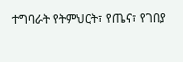ተግባራት የትምህርት፣ የጤና፣ የገበያ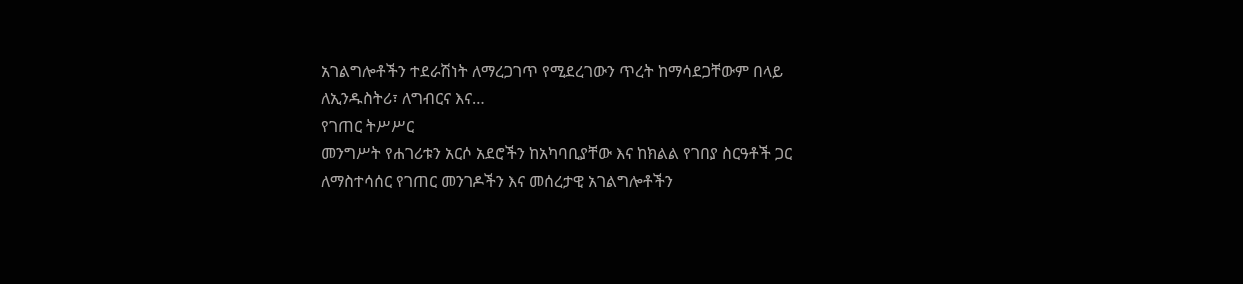አገልግሎቶችን ተደራሽነት ለማረጋገጥ የሚደረገውን ጥረት ከማሳደጋቸውም በላይ ለኢንዱስትሪ፣ ለግብርና እና…
የገጠር ትሥሥር
መንግሥት የሐገሪቱን አርሶ አደሮችን ከአካባቢያቸው እና ከክልል የገበያ ስርዓቶች ጋር ለማስተሳሰር የገጠር መንገዶችን እና መሰረታዊ አገልግሎቶችን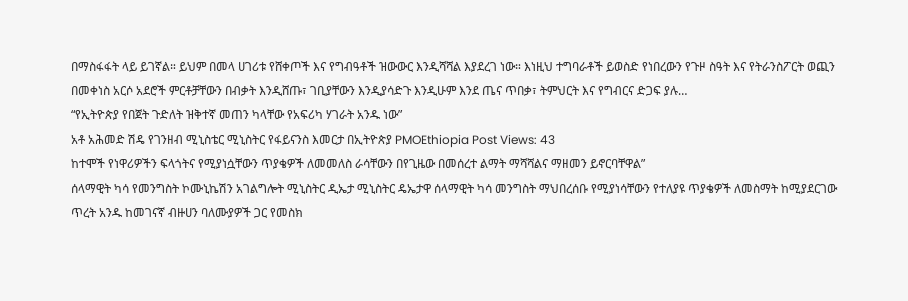በማስፋፋት ላይ ይገኛል። ይህም በመላ ሀገሪቱ የሸቀጦች እና የግብዓቶች ዝውውር እንዲሻሻል እያደረገ ነው። እነዚህ ተግባራቶች ይወስድ የነበረውን የጉዞ ስዓት እና የትራንስፖርት ወጪን በመቀነስ አርሶ አደሮች ምርቶቻቸውን በብቃት እንዲሸጡ፣ ገቢያቸውን እንዲያሳድጉ እንዲሁም እንደ ጤና ጥበቃ፣ ትምህርት እና የግብርና ድጋፍ ያሉ…
“የኢትዮጵያ የበጀት ጉድለት ዝቅተኛ መጠን ካላቸው የአፍሪካ ሃገራት አንዱ ነው”
አቶ አሕመድ ሽዴ የገንዘብ ሚኒስቴር ሚኒስትር የፋይናንስ እመርታ በኢትዮጵያ PMOEthiopia Post Views: 43
ከተሞች የነዋሪዎችን ፍላጎትና የሚያነሷቸውን ጥያቄዎች ለመመለስ ራሳቸውን በየጊዜው በመሰረተ ልማት ማሻሻልና ማዘመን ይኖርባቸዋል”
ሰላማዊት ካሳ የመንግስት ኮሙኒኬሽን አገልግሎት ሚኒስትር ዲኤታ ሚኒስትር ዴኤታዋ ሰላማዊት ካሳ መንግስት ማህበረሰቡ የሚያነሳቸውን የተለያዩ ጥያቄዎች ለመስማት ከሚያደርገው ጥረት አንዱ ከመገናኛ ብዙሀን ባለሙያዎች ጋር የመስክ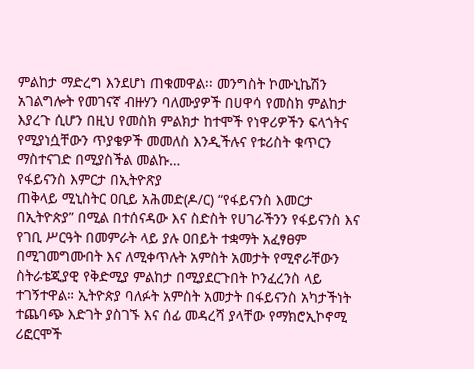ምልከታ ማድረግ እንደሆነ ጠቁመዋል፡፡ መንግስት ኮሙኒኬሽን አገልግሎት የመገናኛ ብዙሃን ባለሙያዎች በሀዋሳ የመስክ ምልከታ እያረጉ ሲሆን በዚህ የመስክ ምልክታ ከተሞች የነዋሪዎችን ፍላጎትና የሚያነሷቸውን ጥያቄዎች መመለስ እንዲችሉና የቱሪስት ቁጥርን ማስተናገድ በሚያስችል መልኩ…
የፋይናንስ እምርታ በኢትዮጽያ
ጠቅላይ ሚኒስትር ዐቢይ አሕመድ(ዶ/ር) “የፋይናንስ እመርታ በኢትዮጵያ” በሚል በተሰናዳው እና ስድስት የሀገራችንን የፋይናንስ እና የገቢ ሥርዓት በመምራት ላይ ያሉ ዐበይት ተቋማት አፈፃፀም በሚገመግሙበት እና ለሚቀጥሉት አምስት አመታት የሚኖራቸውን ስትራቴጂያዊ የቅድሚያ ምልከታ በሚያደርጉበት ኮንፈረንስ ላይ ተገኝተዋል። ኢትዮጵያ ባለፉት አምስት አመታት በፋይናንስ አካታችነት ተጨባጭ እድገት ያስገኙ እና ሰፊ መዳረሻ ያላቸው የማክሮኢኮኖሚ ሪፎርሞች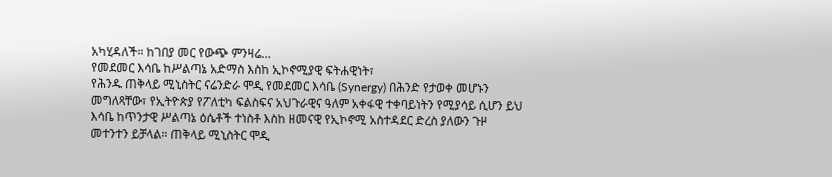አካሂዳለች። ከገበያ መር የውጭ ምንዛሬ…
የመደመር እሳቤ ከሥልጣኔ አድማስ እስከ ኢኮኖሚያዊ ፍትሐዊነት፣
የሕንዱ ጠቅላይ ሚኒስትር ናሬንድራ ሞዲ የመደመር እሳቤ (Synergy) በሕንድ የታወቀ መሆኑን መግለጻቸው፣ የኢትዮጵያ የፖለቲካ ፍልስፍና አህጉራዊና ዓለም አቀፋዊ ተቀባይነትን የሚያሳይ ሲሆን ይህ እሳቤ ከጥንታዊ ሥልጣኔ ዕሴቶች ተነስቶ እስከ ዘመናዊ የኢኮኖሚ አስተዳደር ድረስ ያለውን ጉዞ መተንተን ይቻላል። ጠቅላይ ሚኒስትር ሞዲ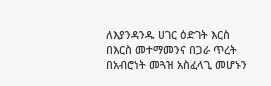ለእያንዳንዱ ሀገር ዕድገት እርስ በእርስ መተማመንና በጋራ ጥረት በአብሮነት መጓዝ አስፈላጊ መሆኑን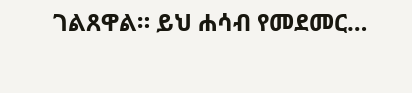ገልጸዋል። ይህ ሐሳብ የመደመር…